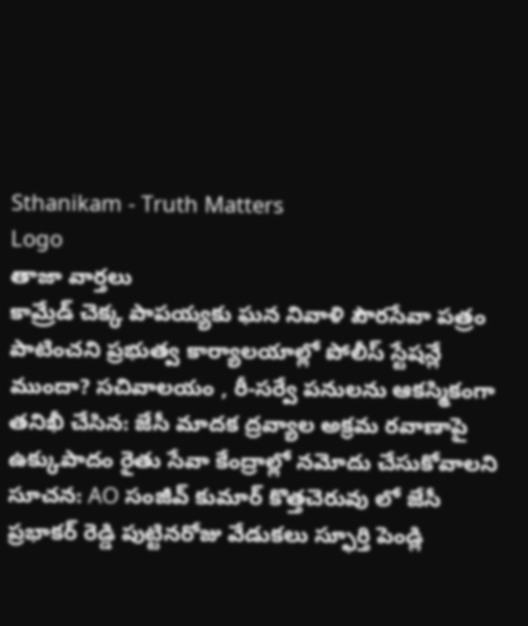Sthanikam - Truth Matters
Logo
తాజా వార్తలు
కామ్రేడ్ చెక్క పాపయ్యకు ఘన నివాళి పౌరసేవా పత్రం పాటించని ప్రభుత్వ కార్యాలయాల్లో పోలీస్ స్టేషన్లే ముందా? సచివాలయం , రీ-సర్వే పనులను ఆకస్మికంగా తనిఖీ చేసిన: జేసీ మాదక ద్రవ్యాల అక్రమ రవాణాపై ఉక్కుపాదం రైతు సేవా కేంద్రాల్లో నమోదు చేసుకోవాలని సూచన: AO సంజీవ్ కుమార్ కొత్తచెరువు లో జేసీ ప్రభాకర్ రెడ్డి పుట్టినరోజు వేడుకలు స్ఫూర్తి పెండ్లి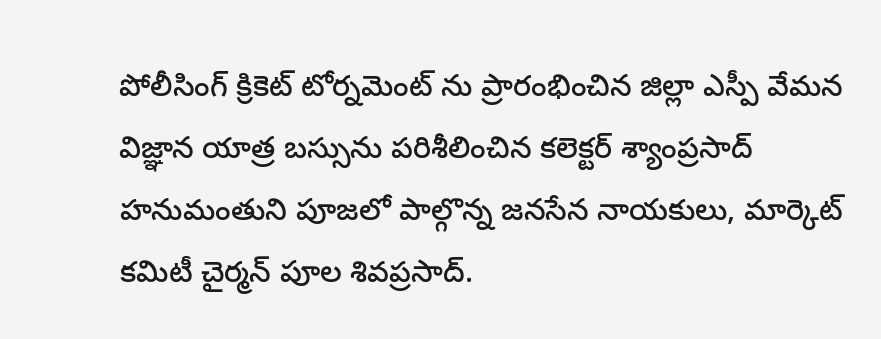పోలీసింగ్ క్రికెట్ టోర్నమెంట్ ను ప్రారంభించిన జిల్లా ఎస్పీ వేమన విజ్ఞాన యాత్ర బస్సును పరిశీలించిన కలెక్టర్ శ్యాంప్రసాద్ హనుమంతుని పూజలో పాల్గొన్న జనసేన నాయకులు, మార్కెట్ కమిటీ చైర్మన్ పూల శివప్రసాద్.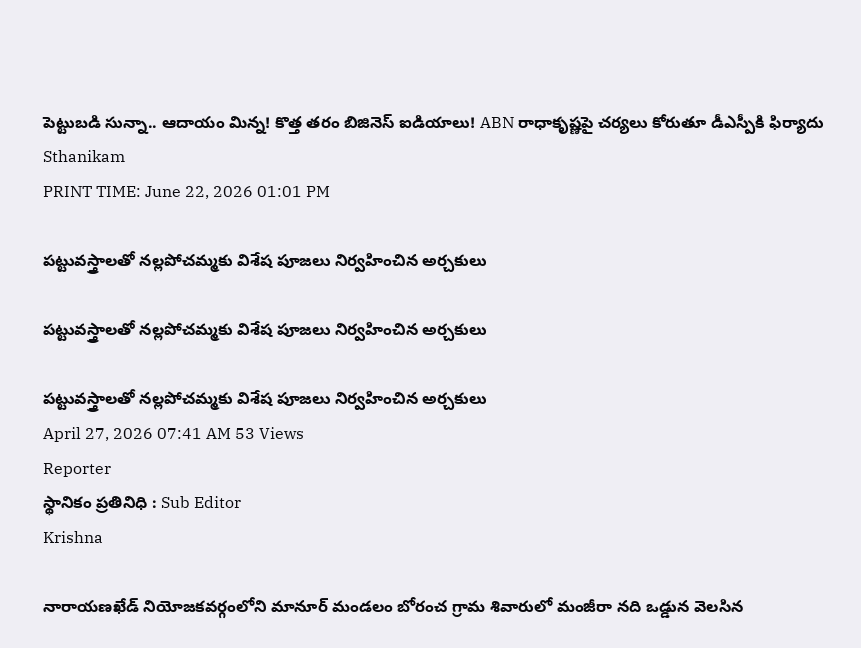పెట్టుబడి సున్నా.. ఆదాయం మిన్న! కొత్త తరం బిజినెస్ ఐడియాలు! ABN రాధాకృష్ణపై చర్యలు కోరుతూ డీఎస్పీకి ఫిర్యాదు
Sthanikam
PRINT TIME: June 22, 2026 01:01 PM

పట్టువస్త్రాలతో నల్లపోచమ్మకు విశేష పూజలు నిర్వహించిన అర్చకులు

పట్టువస్త్రాలతో నల్లపోచమ్మకు విశేష పూజలు నిర్వహించిన అర్చకులు

పట్టువస్త్రాలతో నల్లపోచమ్మకు విశేష పూజలు నిర్వహించిన అర్చకులు
April 27, 2026 07:41 AM 53 Views
Reporter
స్థానికం ప్రతినిధి : Sub Editor
Krishna

నారాయణఖేడ్ నియోజకవర్గంలోని మానూర్ మండలం బోరంచ గ్రామ శివారులో మంజీరా నది ఒడ్డున వెలసిన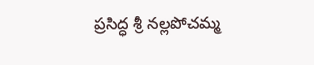ప్రసిద్ధ శ్రీ నల్లపోచమ్మ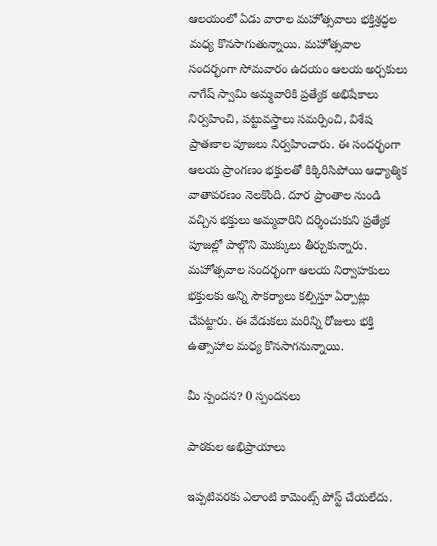ఆలయంలో ఏడు వారాల మహోత్సవాలు భక్తిశ్రద్ధల మధ్య కొనసాగుతున్నాయి. మహోత్సవాల సందర్భంగా సోమవారం ఉదయం ఆలయ అర్చకులు నాగేష్ స్వామి అమ్మవారికి ప్రత్యేక అభిషేకాలు నిర్వహించి, పట్టువస్త్రాలు సమర్పించి, విశేష ప్రాతఃకాల పూజలు నిర్వహించారు. ఈ సందర్భంగా ఆలయ ప్రాంగణం భక్తులతో కిక్కిరిసిపోయి ఆధ్యాత్మిక వాతావరణం నెలకొంది. దూర ప్రాంతాల నుండి వచ్చిన భక్తులు అమ్మవారిని దర్శించుకుని ప్రత్యేక పూజల్లో పాల్గొని మొక్కులు తీర్చుకున్నారు. మహోత్సవాల సందర్భంగా ఆలయ నిర్వాహకులు భక్తులకు అన్ని సౌకర్యాలు కల్పిస్తూ ఏర్పాట్లు చేపట్టారు. ఈ వేడుకలు మరిన్ని రోజులు భక్తి ఉత్సాహాల మధ్య కొనసాగనున్నాయి.

మీ స్పందన? 0 స్పందనలు

పాఠకుల అభిప్రాయాలు

ఇప్పటివరకు ఎలాంటి కామెంట్స్ పోస్ట్ చేయలేదు.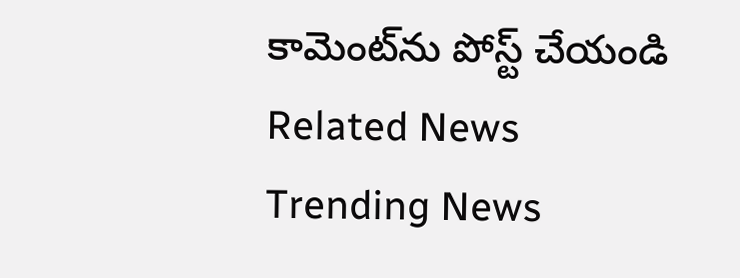కామెంట్‌ను పోస్ట్ చేయండి
Related News
Trending News